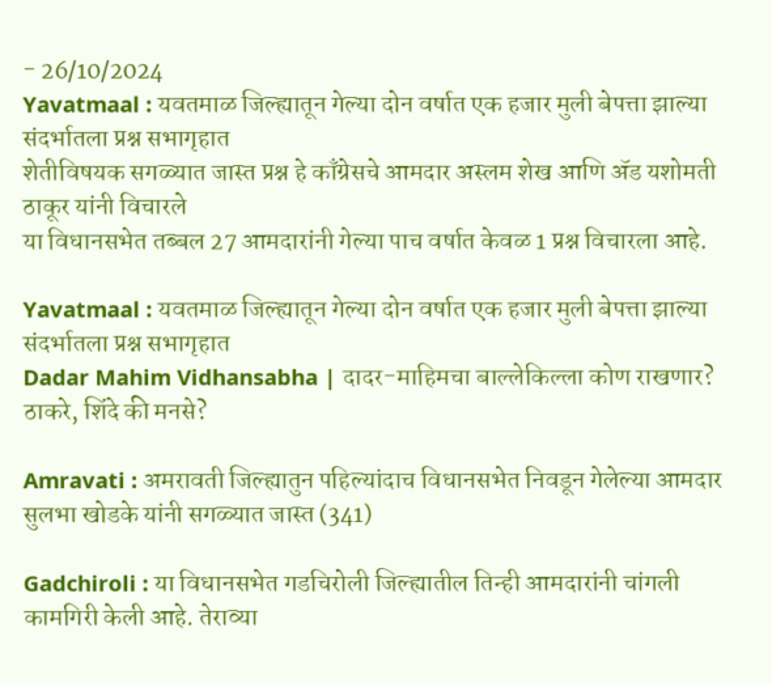- 26/10/2024
Yavatmaal : यवतमाळ जिल्ह्यातून गेल्या दोन वर्षात एक हजार मुली बेपत्ता झाल्या संदर्भातला प्रश्न सभागृहात
शेतीविषयक सगळ्यात जास्त प्रश्न हे काँग्रेसचे आमदार अस्लम शेख आणि ॲड यशोमती ठाकूर यांनी विचारले
या विधानसभेत तब्बल 27 आमदारांनी गेल्या पाच वर्षात केवळ 1 प्रश्न विचारला आहे.

Yavatmaal : यवतमाळ जिल्ह्यातून गेल्या दोन वर्षात एक हजार मुली बेपत्ता झाल्या संदर्भातला प्रश्न सभागृहात
Dadar Mahim Vidhansabha | दादर-माहिमचा बाल्लेकिल्ला कोण राखणार? ठाकरे, शिंदे की मनसे?

Amravati : अमरावती जिल्ह्यातुन पहिल्यांदाच विधानसभेत निवडून गेलेल्या आमदार सुलभा खोडके यांनी सगळ्यात जास्त (341)

Gadchiroli : या विधानसभेत गडचिरोली जिल्ह्यातील तिन्ही आमदारांनी चांगली कामगिरी केली आहे. तेराव्या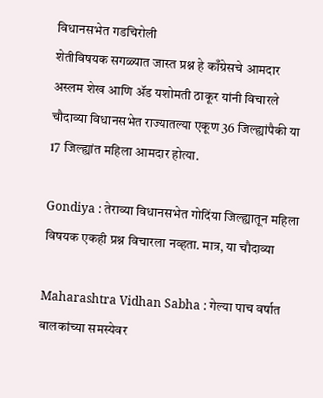विधानसभेत गडचिरोली
शेतीविषयक सगळ्यात जास्त प्रश्न हे काँग्रेसचे आमदार अस्लम शेख आणि ॲड यशोमती ठाकूर यांनी विचारले
चौदाव्या विधानसभेत राज्यातल्या एकूण 36 जिल्ह्यांपैकी या 17 जिल्ह्यांत महिला आमदार होत्या.

Gondiya : तेराव्या विधानसभेत गोदिंया जिल्ह्यातून महिला विषयक एकही प्रश्न विचारला नव्हता. मात्र, या चौदाव्या

Maharashtra Vidhan Sabha : गेल्या पाच वर्षात बालकांच्या समस्येवर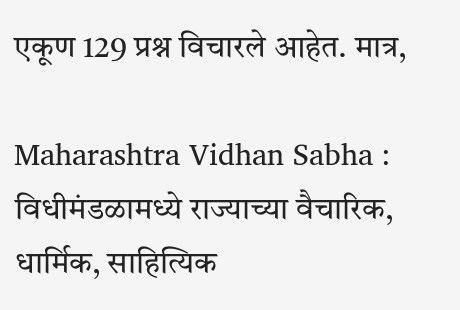एकूण 129 प्रश्न विचारले आहेत. मात्र,

Maharashtra Vidhan Sabha : विधीमंडळामध्ये राज्याच्या वैचारिक, धार्मिक, साहित्यिक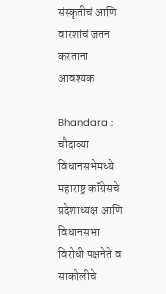संस्कृतीचं आणि वारशांचं जतन करताना आवश्यक

Bhandara : चौदाव्या विधानसभेमध्ये महाराष्ट्र कॉंग्रेसचे प्रदेशाध्यक्ष आणि विधानसभा विरोधी पक्षनेते व साकोलीचे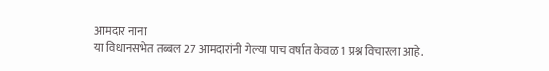आमदार नाना
या विधानसभेत तब्बल 27 आमदारांनी गेल्या पाच वर्षात केवळ 1 प्रश्न विचारला आहे.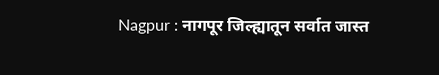Nagpur : नागपूर जिल्ह्यातून सर्वात जास्त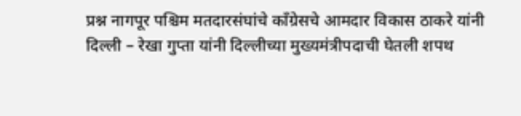प्रश्न नागपूर पश्चिम मतदारसंघांचे काँग्रेसचे आमदार विकास ठाकरे यांनी
दिल्ली – रेखा गुप्ता यांनी दिल्लीच्या मुख्यमंत्रीपदाची घेतली शपथ